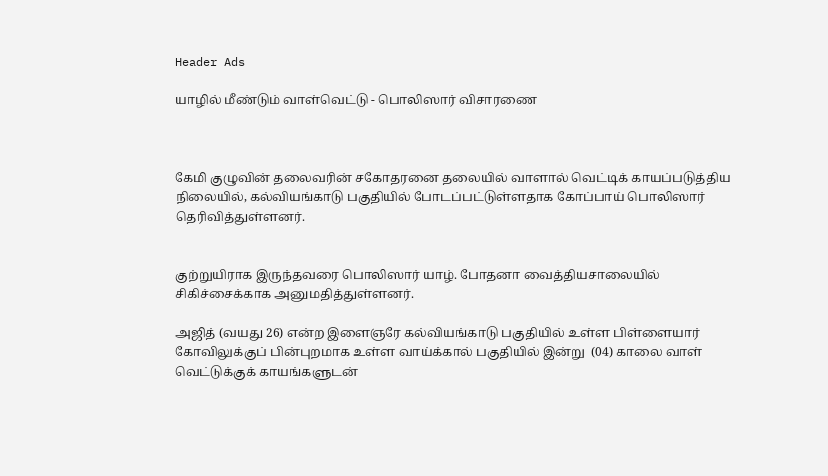Header Ads

யாழில் மீண்டும் வாள்வெட்டு - பொலிஸார் விசாரணை



கேமி குழுவின் தலைவரின் சகோதரனை தலையில் வாளால் வெட்டிக் காயப்படுத்திய நிலையில், கல்வியங்காடு பகுதியில் போடப்பட்டுள்ளதாக கோப்பாய் பொலிஸார் தெரிவித்துள்ளனர்.


குற்றுயிராக இருந்தவரை பொலிஸார் யாழ். போதனா வைத்தியசாலையில் சிகிச்சைக்காக அனுமதித்துள்ளனர்.

அஜித் (வயது 26) என்ற இளைஞரே கல்வியங்காடு பகுதியில் உள்ள பிள்ளையார் கோவிலுக்குப் பின்புறமாக உள்ள வாய்க்கால் பகுதியில் இன்று  (04) காலை வாள் வெட்டுக்குக் காயங்களுடன்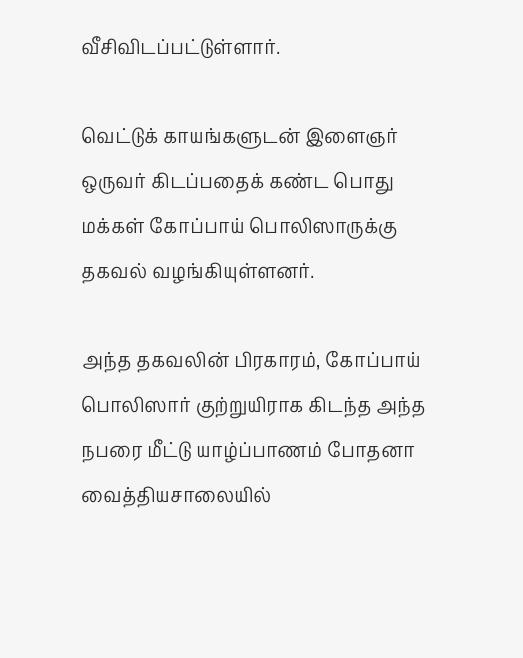வீசிவிடப்பட்டுள்ளார்.

வெட்டுக் காயங்களுடன் இளைஞர் ஒருவர் கிடப்பதைக் கண்ட பொது மக்கள் கோப்பாய் பொலிஸாருக்கு தகவல் வழங்கியுள்ளனர்.

அந்த தகவலின் பிரகாரம், கோப்பாய் பொலிஸார் குற்றுயிராக கிடந்த அந்த நபரை மீட்டு யாழ்ப்பாணம் போதனா வைத்தியசாலையில்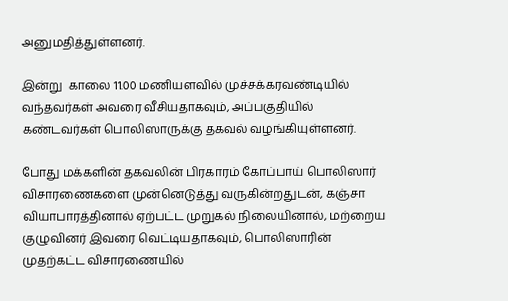அனுமதித்துள்ளனர்.

இன்று  காலை 11.00 மணியளவில் முச்சக்கரவண்டியில் வந்தவர்கள் அவரை வீசியதாகவும், அப்பகுதியில் கண்டவர்கள் பொலிஸாருக்கு தகவல் வழங்கியுள்ளனர்.

போது மக்களின் தகவலின் பிரகாரம் கோப்பாய் பொலிஸார் விசாரணைகளை முன்னெடுத்து வருகின்றதுடன், கஞ்சா வியாபாரத்தினால் ஏற்பட்ட முறுகல் நிலையினால், மற்றைய குழுவினர் இவரை வெட்டியதாகவும், பொலிஸாரின் முதற்கட்ட விசாரணையில்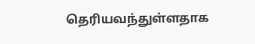தெரியவந்துள்ளதாக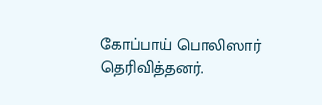கோப்பாய் பொலிஸார் தெரிவித்தனர்.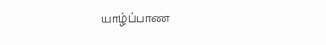யாழ்ப்பாண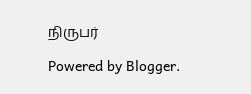நிருபர்

Powered by Blogger.